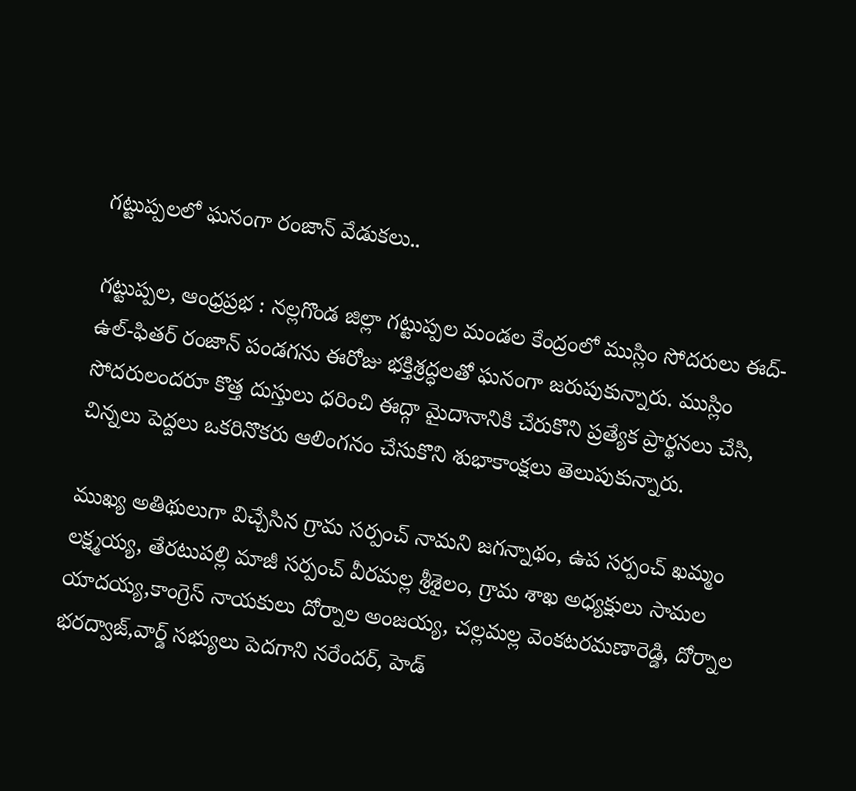గట్టుప్పలలో ఘనంగా రంజాన్ వేడుకలు..

గట్టుప్పల, ఆంధ్రప్రభ : నల్లగొండ జిల్లా గట్టుప్పల మండల కేంద్రంలో ముస్లిం సోదరులు ఈద్-ఉల్-ఫితర్ రంజాన్ పండగను ఈరోజు భక్తిశ్రద్ధలతో ఘనంగా జరుపుకున్నారు. ముస్లిం సోదరులందరూ కొత్త దుస్తులు ధరించి ఈద్గా మైదానానికి చేరుకొని ప్రత్యేక ప్రార్థనలు చేసి, చిన్నలు పెద్దలు ఒకరినొకరు ఆలింగనం చేసుకొని శుభాకాంక్షలు తెలుపుకున్నారు.

ముఖ్య అతిథులుగా విచ్చేసిన గ్రామ సర్పంచ్ నామని జగన్నాథం, ఉప సర్పంచ్ ఖమ్మం లక్ష్మయ్య, తేరటుపల్లి మాజీ సర్పంచ్ వీరమల్ల శ్రీశైలం, గ్రామ శాఖ అధ్యక్షులు సామల యాదయ్య,కాంగ్రెస్ నాయకులు దోర్నాల అంజయ్య, చల్లమల్ల వెంకటరమణారెడ్డి, దోర్నాల భరద్వాజ్,వార్డ్ సభ్యులు పెదగాని నరేందర్, హెడ్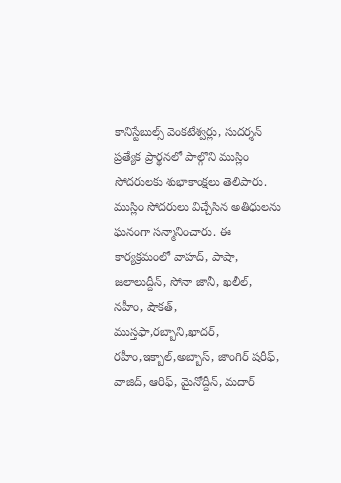కానిస్టేబుల్స్ వెంకటేశ్వర్లు, సుదర్శన్ ప్రత్యేక ప్రార్థనలో పాల్గొని ముస్లిం సోదరులకు శుభాకాంక్షలు తెలిపారు. ముస్లిం సోదరులు విచ్చేసిన అతిధులను ఘనంగా సన్మానించారు. ఈ కార్యక్రమంలో వాహద్, పాషా, జలాలుద్దీన్, సోనా జానీ, ఖలీల్, నహీం, షౌకత్, ముస్తఫా,రబ్బాని,ఖాదర్, రహీం,ఇక్బాల్,అబ్బాస్, జాంగిర్ షరీఫ్, వాజిద్, ఆరిఫ్, మైనోద్దీన్, మదార్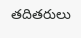తదితరులు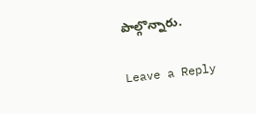పాల్గొన్నారు.

Leave a Reply